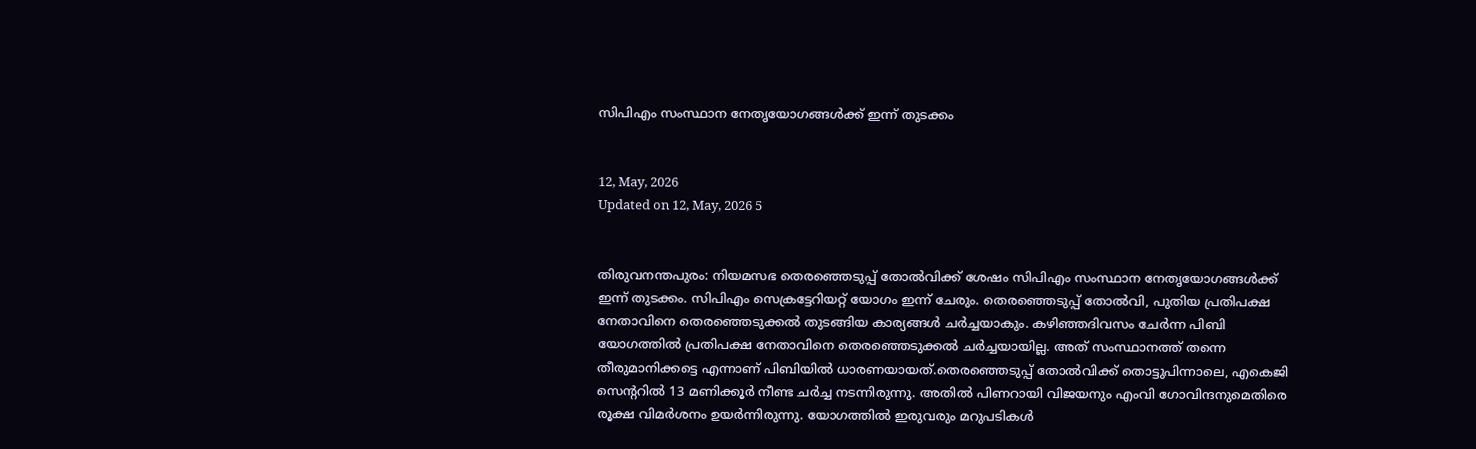സിപിഎം സംസ്ഥാന നേതൃയോഗങ്ങള്‍ക്ക് ഇന്ന് തുടക്കം


12, May, 2026
Updated on 12, May, 2026 5


തിരുവനന്തപുരം: നിയമസഭ തെരഞ്ഞെടുപ്പ് തോല്‍വിക്ക് ശേഷം സിപിഎം സംസ്ഥാന നേതൃയോഗങ്ങള്‍ക്ക് ഇന്ന് തുടക്കം. സിപിഎം സെക്രട്ടേറിയറ്റ് യോഗം ഇന്ന് ചേരും. തെരഞ്ഞെടുപ്പ് തോല്‍വി, പുതിയ പ്രതിപക്ഷ നേതാവിനെ തെരഞ്ഞെടുക്കല്‍ തുടങ്ങിയ കാര്യങ്ങള്‍ ചര്‍ച്ചയാകും. കഴിഞ്ഞദിവസം ചേര്‍ന്ന പിബി യോഗത്തില്‍ പ്രതിപക്ഷ നേതാവിനെ തെരഞ്ഞെടുക്കല്‍ ചര്‍ച്ചയായില്ല. അത് സംസ്ഥാനത്ത് തന്നെ തീരുമാനിക്കട്ടെ എന്നാണ് പിബിയില്‍ ധാരണയായത്.തെരഞ്ഞെടുപ്പ് തോല്‍വിക്ക് തൊട്ടുപിന്നാലെ, എകെജി സെന്ററില്‍ 13 മണിക്കൂര്‍ നീണ്ട ചര്‍ച്ച നടന്നിരുന്നു. അതില്‍ പിണറായി വിജയനും എംവി ഗോവിന്ദനുമെതിരെ രൂക്ഷ വിമര്‍ശനം ഉയര്‍ന്നിരുന്നു. യോഗത്തില്‍ ഇരുവരും മറുപടികള്‍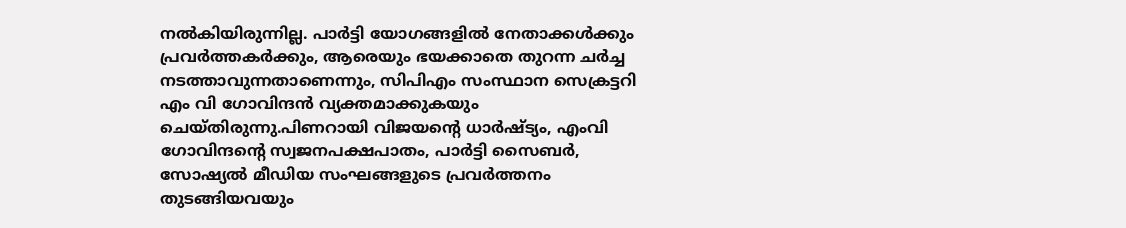നല്‍കിയിരുന്നില്ല. പാര്‍ട്ടി യോഗങ്ങളില്‍ നേതാക്കള്‍ക്കും പ്രവര്‍ത്തകര്‍ക്കും, ആരെയും ഭയക്കാതെ തുറന്ന ചര്‍ച്ച നടത്താവുന്നതാണെന്നും, സിപിഎം സംസ്ഥാന സെക്രട്ടറി എം വി ഗോവിന്ദന്‍ വ്യക്തമാക്കുകയും ചെയ്തിരുന്നു.പിണറായി വിജയന്റെ ധാര്‍ഷ്ട്യം, എംവി ഗോവിന്ദന്റെ സ്വജനപക്ഷപാതം, പാര്‍ട്ടി സൈബര്‍, സോഷ്യല്‍ മീഡിയ സംഘങ്ങളുടെ പ്രവര്‍ത്തനം തുടങ്ങിയവയും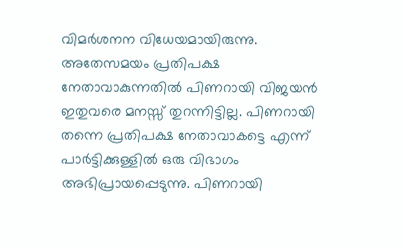വിമര്‍ശനന വിധേയമായിരുന്നു. അതേസമയം പ്രതിപക്ഷ നേതാവാകുന്നതില്‍ പിണറായി വിജയന്‍ ഇതുവരെ മനസ്സ് തുറന്നിട്ടില്ല. പിണറായി തന്നെ പ്രതിപക്ഷ നേതാവാകട്ടെ എന്ന് പാര്‍ട്ടിക്കുള്ളില്‍ ഒരു വിഭാഗം അഭിപ്രായപ്പെടുന്നു. പിണറായി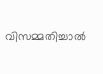വിസമ്മതിച്ചാല്‍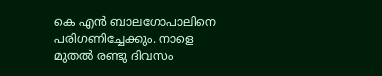കെ എന്‍ ബാലഗോപാലിനെ പരിഗണിച്ചേക്കും. നാളെ മുതല്‍ രണ്ടു ദിവസം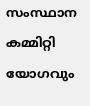സംസ്ഥാന കമ്മിറ്റി യോഗവും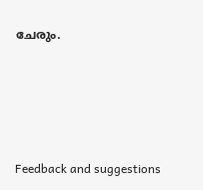ചേരും.




Feedback and suggestions